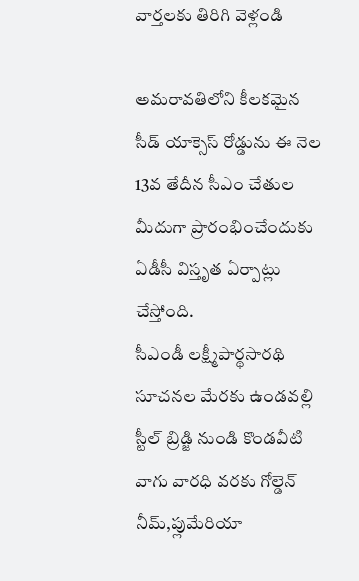వార్తలకు తిరిగి వెళ్లండి

అమరావతిలోని కీలకమైన సీడ్ యాక్సెస్ రోడ్డును ఈ నెల 13వ తేదీన సీఎం చేతుల మీదుగా ప్రారంభించేందుకు ఏడీసీ విస్తృత ఏర్పాట్లు చేస్తోంది.
సీఎండీ లక్ష్మీపార్థసారథి సూచనల మేరకు ఉండవల్లి స్టీల్ బ్రిడ్జి నుండి కొండవీటి వాగు వారధి వరకు గోల్డెన్ నీమ్,ప్లుమేరియా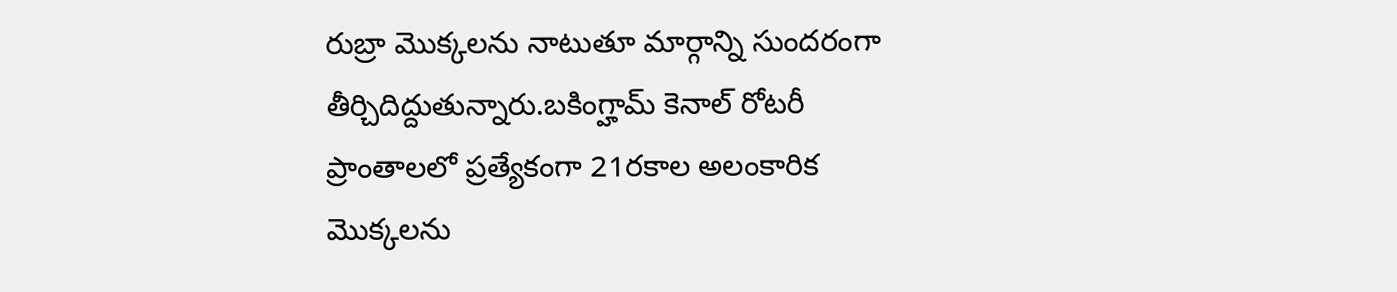రుబ్రా మొక్కలను నాటుతూ మార్గాన్ని సుందరంగా తీర్చిదిద్దుతున్నారు.బకింగ్హామ్ కెనాల్ రోటరీ ప్రాంతాలలో ప్రత్యేకంగా 21రకాల అలంకారిక మొక్కలను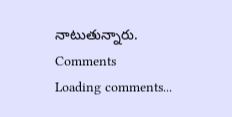నాటుతున్నారు.
Comments
Loading comments...